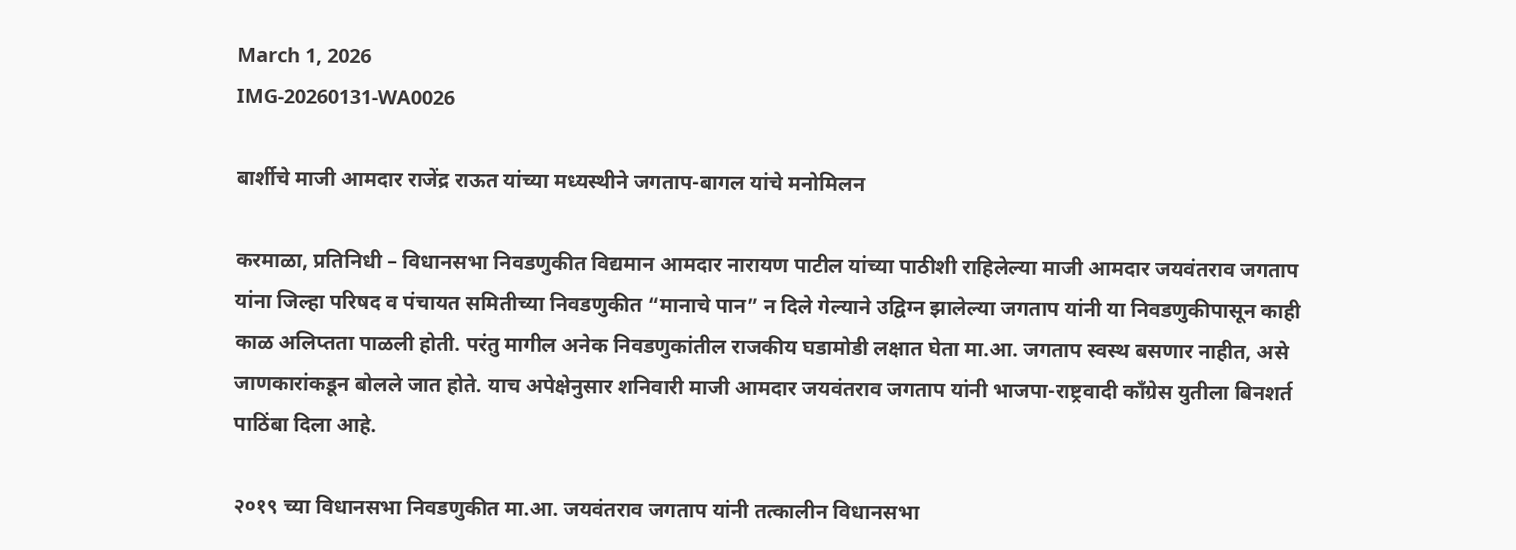March 1, 2026
IMG-20260131-WA0026

बार्शीचे माजी आमदार राजेंद्र राऊत यांच्या मध्यस्थीने जगताप-बागल यांचे मनोमिलन

करमाळा, प्रतिनिधी – विधानसभा निवडणुकीत विद्यमान आमदार नारायण पाटील यांच्या पाठीशी राहिलेल्या माजी आमदार जयवंतराव जगताप यांना जिल्हा परिषद व पंचायत समितीच्या निवडणुकीत “मानाचे पान” न दिले गेल्याने उद्विग्न झालेल्या जगताप यांनी या निवडणुकीपासून काही काळ अलिप्तता पाळली होती. परंतु मागील अनेक निवडणुकांतील राजकीय घडामोडी लक्षात घेता मा.आ. जगताप स्वस्थ बसणार नाहीत, असे जाणकारांकडून बोलले जात होते. याच अपेक्षेनुसार शनिवारी माजी आमदार जयवंतराव जगताप यांनी भाजपा-राष्ट्रवादी काँग्रेस युतीला बिनशर्त पाठिंबा दिला आहे.

२०१९ च्या विधानसभा निवडणुकीत मा.आ. जयवंतराव जगताप यांनी तत्कालीन विधानसभा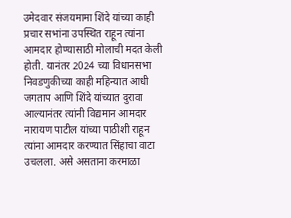उमेदवार संजयमामा शिंदे यांच्या काही प्रचार सभांना उपस्थित राहून त्यांना आमदार होण्यासाठी मोलाची मदत केली होती. यानंतर 2024 च्या विधानसभा निवडणुकीच्या काही महिन्यात आधी जगताप आणि शिंदे यांच्यात दुरावा आल्यानंतर त्यांनी विद्यमान आमदार नारायण पाटील यांच्या पाठीशी राहून त्यांना आमदार करण्यात सिंहाचा वाटा उचलला. असे असताना करमाळा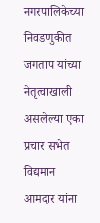नगरपालिकेच्या निवडणुकीत जगताप यांच्या नेतृत्वाखाली असलेल्या एका प्रचार सभेत विद्यमान आमदार यांना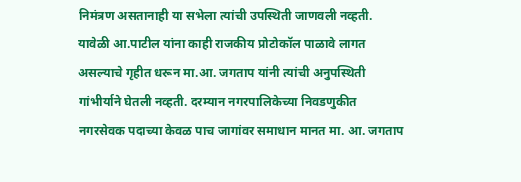निमंत्रण असतानाही या सभेला त्यांची उपस्थिती जाणवली नव्हती. यावेळी आ.पाटील यांना काही राजकीय प्रोटोकॉल पाळावे लागत असल्याचे गृहीत धरून मा.आ. जगताप यांनी त्यांची अनुपस्थिती गांभीर्याने घेतली नव्हती. दरम्यान नगरपालिकेच्या निवडणुकीत नगरसेवक पदाच्या केवळ पाच जागांवर समाधान मानत मा. आ. जगताप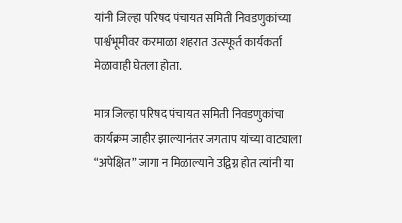यांनी जिल्हा परिषद पंचायत समिती निवडणुकांच्या पार्श्वभूमीवर करमाळा शहरात उत्स्फूर्त कार्यकर्ता मेळावाही घेतला होता.

मात्र जिल्हा परिषद पंचायत समिती निवडणुकांचा कार्यक्रम जाहीर झाल्यानंतर जगताप यांच्या वाट्याला “अपेक्षित” जागा न मिळाल्याने उद्विग्न होत त्यांनी या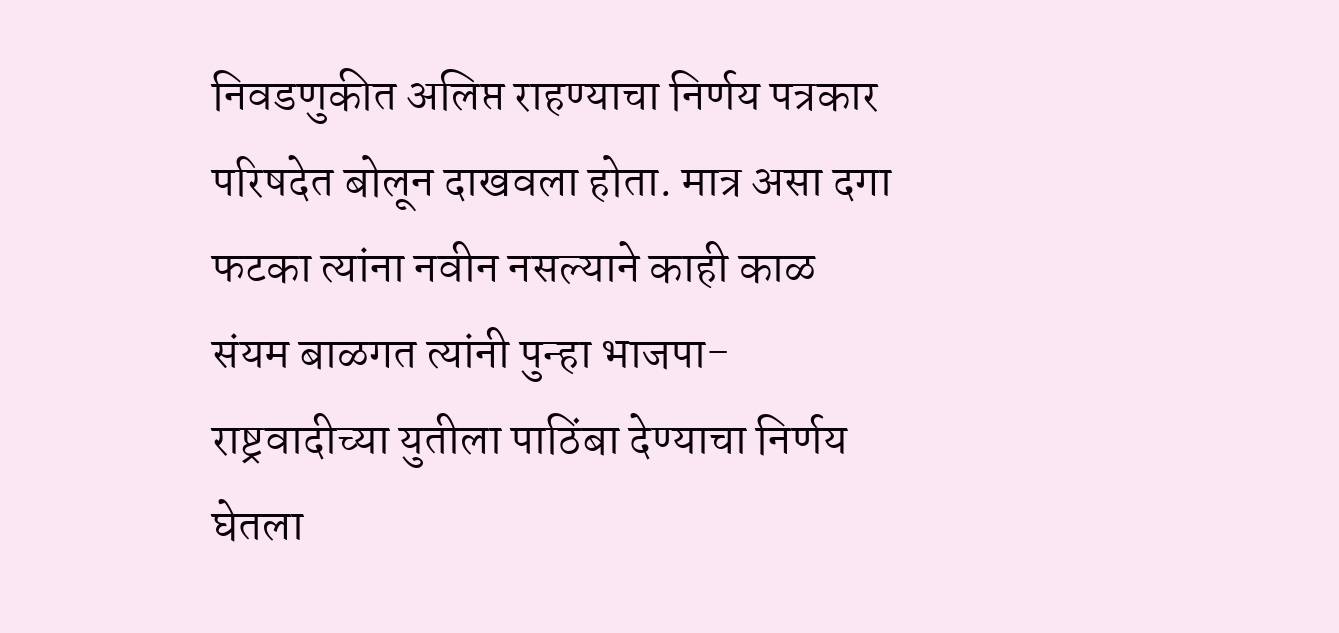निवडणुकीत अलिप्त राहण्याचा निर्णय पत्रकार परिषदेत बोलून दाखवला होता. मात्र असा दगा फटका त्यांना नवीन नसल्याने काही काळ संयम बाळगत त्यांनी पुन्हा भाजपा-राष्ट्रवादीच्या युतीला पाठिंबा देण्याचा निर्णय घेतला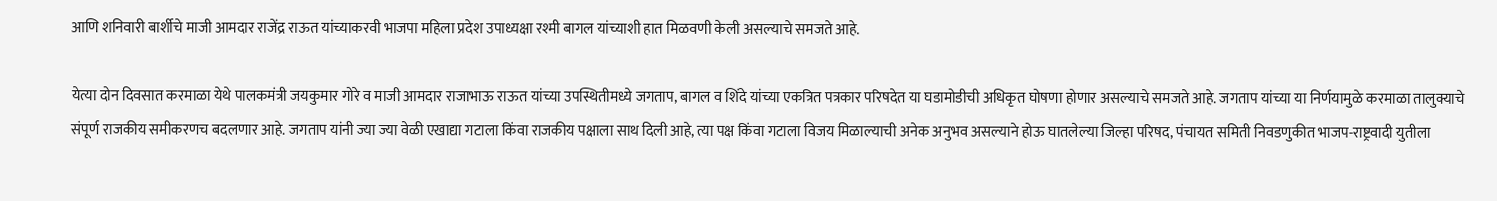आणि शनिवारी बार्शीचे माजी आमदार राजेंद्र राऊत यांच्याकरवी भाजपा महिला प्रदेश उपाध्यक्षा रश्मी बागल यांच्याशी हात मिळवणी केली असल्याचे समजते आहे.

येत्या दोन दिवसात करमाळा येथे पालकमंत्री जयकुमार गोरे व माजी आमदार राजाभाऊ राऊत यांच्या उपस्थितीमध्ये जगताप, बागल व शिंदे यांच्या एकत्रित पत्रकार परिषदेत या घडामोडीची अधिकृत घोषणा होणार असल्याचे समजते आहे. जगताप यांच्या या निर्णयामुळे करमाळा तालुक्याचे संपूर्ण राजकीय समीकरणच बदलणार आहे. जगताप यांनी ज्या ज्या वेळी एखाद्या गटाला किंवा राजकीय पक्षाला साथ दिली आहे, त्या पक्ष किंवा गटाला विजय मिळाल्याची अनेक अनुभव असल्याने होऊ घातलेल्या जिल्हा परिषद, पंचायत समिती निवडणुकीत भाजप-राष्ट्रवादी युतीला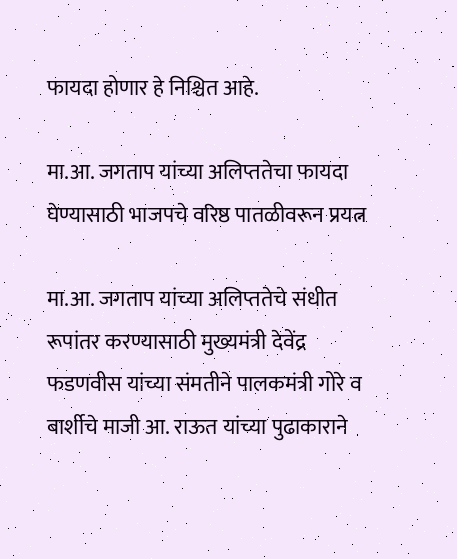फायदा होणार हे निश्चित आहे.

मा.आ. जगताप यांच्या अलिप्ततेचा फायदा घेण्यासाठी भाजपचे वरिष्ठ पातळीवरून प्रयत्न

मा.आ. जगताप यांच्या अलिप्ततेचे संधीत रूपांतर करण्यासाठी मुख्यमंत्री देवेंद्र फडणवीस यांच्या संमतीने पालकमंत्री गोरे व बार्शीचे माजी आ. राऊत यांच्या पुढाकाराने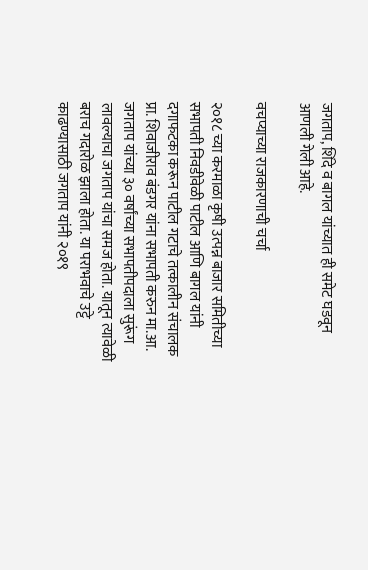जगताप, शिंदे व बागल यांच्यात ही समेट घडवून आणली गेली आहे.

वचप्याच्या राजकारणाची चर्चा

२०१८ च्या करमाळा कृषी उत्पन्न बाजार समितीच्या सभापती निवडीवेळी पाटील आणि बागल यांनी दगाफटका करून पाटील गटाचे तत्कालीन संचालक प्रा. शिवाजीराव बंडगर यांना सभापती करुन मा.आ. जगताप यांच्या ३० वर्षांच्या सभापतीपदाला सुरूंग लावल्याचा जगताप यांचा समज होता. यातून त्यावेळी बराच गदारोळ झाला होता. या पराभवाचे उट्टे काढण्यासाठी जगताप यांनी २०१९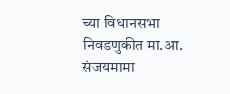च्या विधानसभा निवडणुकीत मा.आ. संजयमामा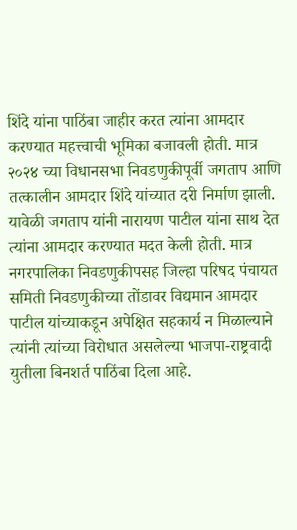शिंदे यांना पाठिंबा जाहीर करत त्यांना आमदार करण्यात महत्त्वाची भूमिका बजावली होती. मात्र २०२४ च्या विधानसभा निवडणुकीपूर्वी जगताप आणि तत्कालीन आमदार शिंदे यांच्यात दरी निर्माण झाली. यावेळी जगताप यांनी नारायण पाटील यांना साथ देत त्यांना आमदार करण्यात मदत केली होती. मात्र नगरपालिका निवडणुकीपसह जिल्हा परिषद पंचायत समिती निवडणुकीच्या तोंडावर विद्यमान आमदार पाटील यांच्याकडून अपेक्षित सहकार्य न मिळाल्याने त्यांनी त्यांच्या विरोधात असलेल्या भाजपा-राष्ट्रवादी युतीला बिनशर्त पाठिंबा दिला आहे.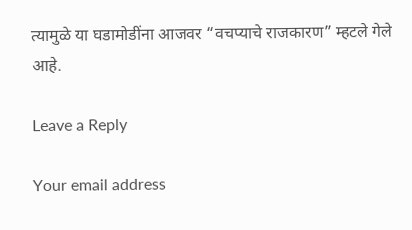त्यामुळे या घडामोडींना आजवर “वचप्याचे राजकारण” म्हटले गेले आहे.

Leave a Reply

Your email address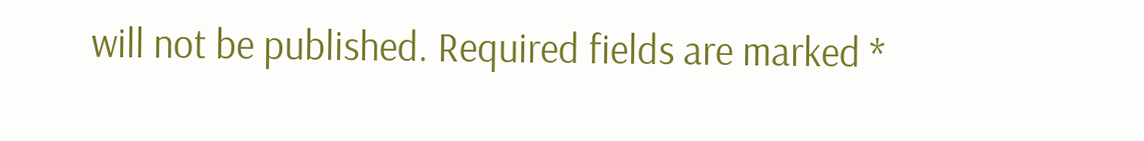will not be published. Required fields are marked *